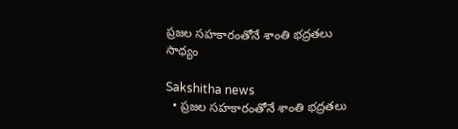ప్రజల సహకారంతోనే శాంతి భద్రతలు సాధ్యం

Sakshitha news
  • ప్రజల సహకారంతోనే శాంతి భద్రతలు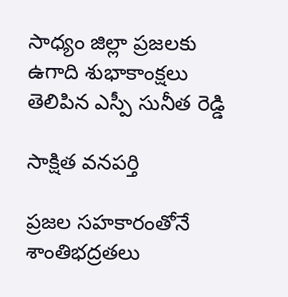సాధ్యం జిల్లా ప్రజలకు ఉగాది శుభాకాంక్షలు తెలిపిన ఎస్పీ సునీత రెడ్డి

సాక్షిత వనపర్తి

ప్రజల సహకారంతోనే శాంతిభద్రతలు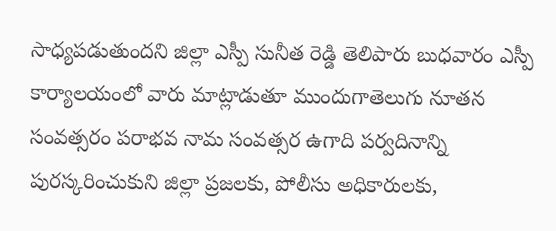సాధ్యపడుతుందని జిల్లా ఎస్పీ సునీత రెడ్డి తెలిపారు బుధవారం ఎస్పీ కార్యాలయంలో వారు మాట్లాడుతూ ముందుగాతెలుగు నూతన సంవత్సరం పరాభవ నామ సంవత్సర ఉగాది పర్వదినాన్ని పురస్కరించుకుని జిల్లా ప్రజలకు, పోలీసు అధికారులకు,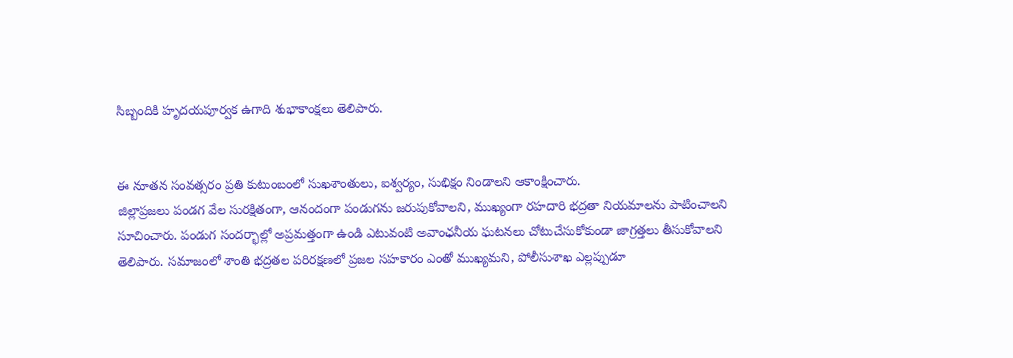సిబ్బందికి హృదయపూర్వక ఉగాది శుభాకాంక్షలు తెలిపారు.


ఈ నూతన సంవత్సరం ప్రతి కుటుంబంలో సుఖశాంతులు, ఐశ్వర్యం, సుభిక్షం నిండాలని ఆకాంక్షించారు.
జిల్లాప్రజలు పండగ వేల సురక్షితంగా, ఆనందంగా పండుగను జరుపుకోవాలని, ముఖ్యంగా రహదారి భద్రతా నియమాలను పాటించాలని సూచించారు. పండుగ సందర్భాల్లో అప్రమత్తంగా ఉండి ఎటువంటి అవాంఛనీయ ఘటనలు చోటుచేసుకోకుండా జాగ్రత్తలు తీసుకోవాలని తెలిపారు. సమాజంలో శాంతి భద్రతల పరిరక్షణలో ప్రజల సహకారం ఎంతో ముఖ్యమని, పోలీసుశాఖ ఎల్లప్పుడూ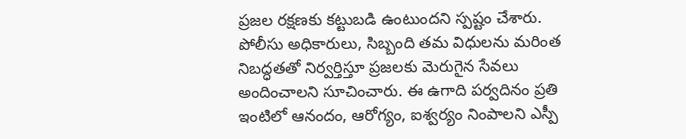ప్రజల రక్షణకు కట్టుబడి ఉంటుందని స్పష్టం చేశారు. పోలీసు అధికారులు, సిబ్బంది తమ విధులను మరింత నిబద్ధతతో నిర్వర్తిస్తూ ప్రజలకు మెరుగైన సేవలు అందించాలని సూచించారు. ఈ ఉగాది పర్వదినం ప్రతి ఇంటిలో ఆనందం, ఆరోగ్యం, ఐశ్వర్యం నింపాలని ఎస్పీ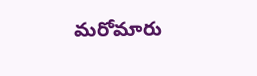మరోమారు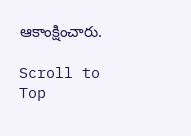ఆకాంక్షించారు.

Scroll to Top